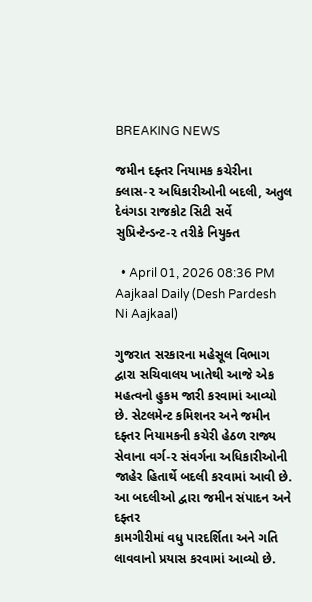BREAKING NEWS

જમીન દફ્તર નિયામક કચેરીના ક્લાસ-૨ અધિકારીઓની બદલી, અતુલ દેવંગડા રાજકોટ સિટી સર્વે સુપ્રિન્ટેન્ડન્ટ-૨ તરીકે નિયુક્ત

  • April 01, 2026 08:36 PM
Aajkaal Daily (Desh Pardesh Ni Aajkaal)

ગુજરાત સરકારના મહેસૂલ વિભાગ દ્વારા સચિવાલય ખાતેથી આજે એક મહત્વનો હુકમ જારી કરવામાં આવ્યો છે. સેટલમેન્ટ કમિશનર અને જમીન દફ્તર નિયામકની કચેરી હેઠળ રાજ્ય સેવાના વર્ગ-૨ સંવર્ગના અધિકારીઓની જાહેર હિતાર્થે બદલી કરવામાં આવી છે. આ બદલીઓ દ્વારા જમીન સંપાદન અને દફ્તર
કામગીરીમાં વધુ પારદર્શિતા અને ગતિ લાવવાનો પ્રયાસ કરવામાં આવ્યો છે.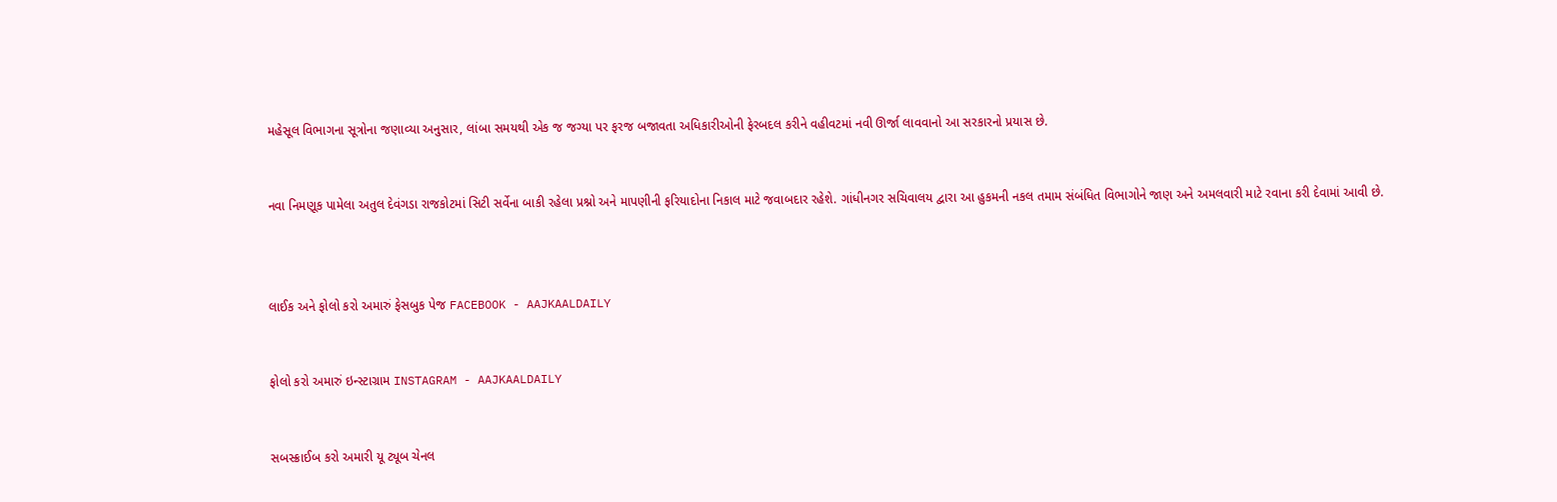મહેસૂલ વિભાગના સૂત્રોના જણાવ્યા અનુસાર, લાંબા સમયથી એક જ જગ્યા પર ફરજ બજાવતા અધિકારીઓની ફેરબદલ કરીને વહીવટમાં નવી ઊર્જા લાવવાનો આ સરકારનો પ્રયાસ છે.


નવા નિમણૂક પામેલા અતુલ દેવંગડા રાજકોટમાં સિટી સર્વેના બાકી રહેલા પ્રશ્નો અને માપણીની ફરિયાદોના નિકાલ માટે જવાબદાર રહેશે. ગાંધીનગર સચિવાલય દ્વારા આ હુકમની નકલ તમામ સંબંધિત વિભાગોને જાણ અને અમલવારી માટે રવાના કરી દેવામાં આવી છે.



લાઈક અને ફોલો કરો અમારું ફેસબુક પેજ FACEBOOK - AAJKAALDAILY


ફોલો કરો અમારું ઇન્સ્ટાગ્રામ INSTAGRAM - AAJKAALDAILY


સબસ્ક્રાઈબ કરો અમારી યૂ ટ્યૂબ ચેનલ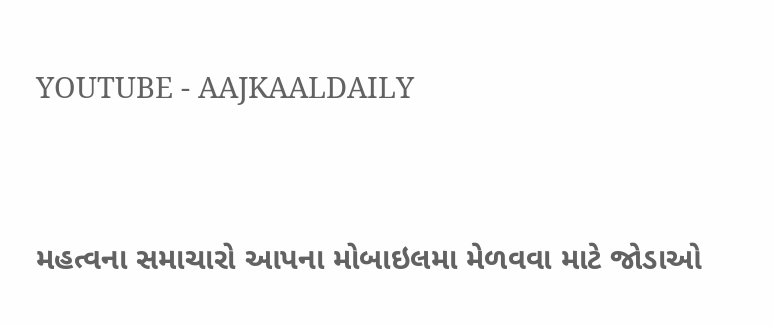YOUTUBE - AAJKAALDAILY


મહત્વના સમાચારો આપના મોબાઇલમા મેળવવા માટે જોડાઓ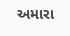અમારા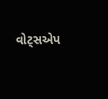વોટ્સએપ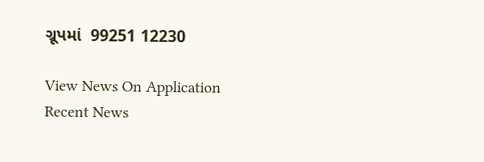ગ્રૂપમાં  99251 12230

View News On Application
Recent News